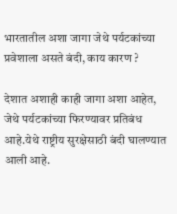भारतातील अशा जागा जेथे पर्यटकांच्या प्रवेशाला असते बंदी, काय कारण ?

देशात अशाही काही जागा अशा आहेत, जेथे पर्यटकांच्या फिरण्यावर प्रतिबंध आहे.येथे राष्ट्रीय सुरक्षेसाठी बंदी घालण्यात आली आहे.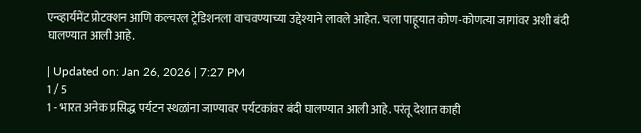एन्व्हार्यमेंट प्रोटक्शन आणि कल्चरल ट्रेडिशनला वाचवण्याच्या उद्देश्याने लावले आहेत. चला पाहूयात कोण-कोणत्या जागांवर अशी बंदी घालण्यात आली आहे.

| Updated on: Jan 26, 2026 | 7:27 PM
1 / 5
1 - भारत अनेक प्रसिद्ध पर्यटन स्थळांना जाण्यावर पर्यटकांवर बंदी घालण्यात आली आहे. परंतू देशात काही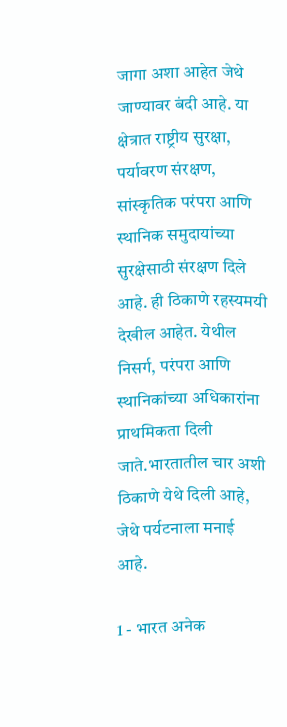जागा अशा आहेत जेथे जाण्यावर बंदी आहे. या क्षेत्रात राष्ट्रीय सुरक्षा, पर्यावरण संरक्षण, सांस्कृतिक परंपरा आणि स्थानिक समुदायांच्या सुरक्षेसाठी संरक्षण दिले आहे. ही ठिकाणे रहस्यमयी देखील आहेत. येथील निसर्ग, परंपरा आणि स्थानिकांच्या अधिकारांना प्राथमिकता दिली जाते.भारतातील चार अशी ठिकाणे येथे दिली आहे, जेथे पर्यटनाला मनाई आहे.

1 - भारत अनेक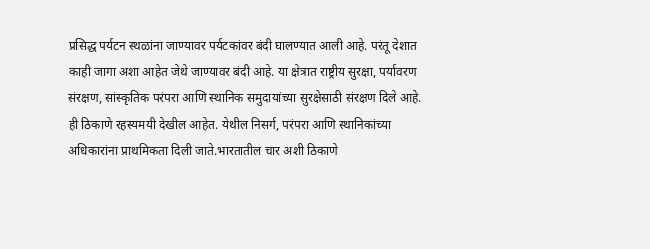प्रसिद्ध पर्यटन स्थळांना जाण्यावर पर्यटकांवर बंदी घालण्यात आली आहे. परंतू देशात काही जागा अशा आहेत जेथे जाण्यावर बंदी आहे. या क्षेत्रात राष्ट्रीय सुरक्षा, पर्यावरण संरक्षण, सांस्कृतिक परंपरा आणि स्थानिक समुदायांच्या सुरक्षेसाठी संरक्षण दिले आहे. ही ठिकाणे रहस्यमयी देखील आहेत. येथील निसर्ग, परंपरा आणि स्थानिकांच्या अधिकारांना प्राथमिकता दिली जाते.भारतातील चार अशी ठिकाणे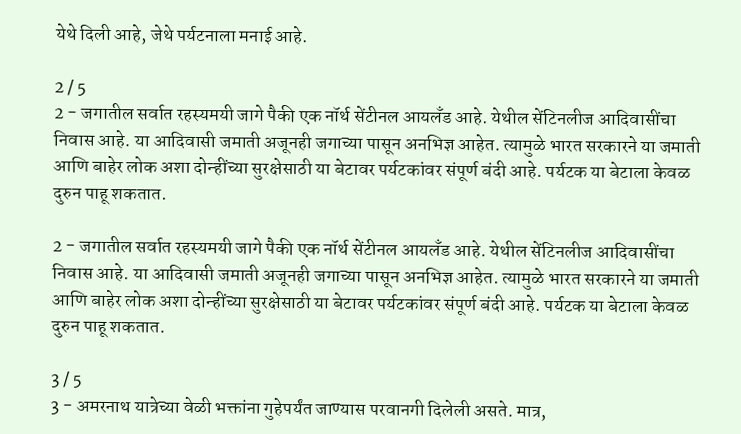येथे दिली आहे, जेथे पर्यटनाला मनाई आहे.

2 / 5
2 - जगातील सर्वात रहस्यमयी जागे पैकी एक नॉर्थ सेंटीनल आयलँड आहे. येथील सेंटिनलीज आदिवासींचा निवास आहे. या आदिवासी जमाती अजूनही जगाच्या पासून अनभिज्ञ आहेत. त्यामुळे भारत सरकारने या जमाती आणि बाहेर लोक अशा दोन्हींच्या सुरक्षेसाठी या बेटावर पर्यटकांवर संपूर्ण बंदी आहे. पर्यटक या बेटाला केवळ दुरुन पाहू शकतात.

2 - जगातील सर्वात रहस्यमयी जागे पैकी एक नॉर्थ सेंटीनल आयलँड आहे. येथील सेंटिनलीज आदिवासींचा निवास आहे. या आदिवासी जमाती अजूनही जगाच्या पासून अनभिज्ञ आहेत. त्यामुळे भारत सरकारने या जमाती आणि बाहेर लोक अशा दोन्हींच्या सुरक्षेसाठी या बेटावर पर्यटकांवर संपूर्ण बंदी आहे. पर्यटक या बेटाला केवळ दुरुन पाहू शकतात.

3 / 5
3 - अमरनाथ यात्रेच्या वेळी भक्तांना गुहेपर्यंत जाण्यास परवानगी दिलेली असते. मात्र,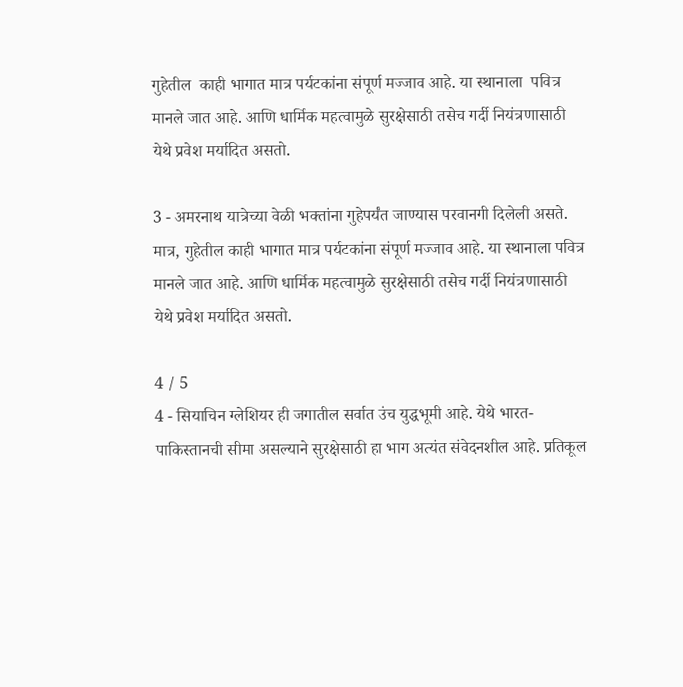गुहेतील  काही भागात मात्र पर्यटकांना संपूर्ण मज्जाव आहे. या स्थानाला  पवित्र मानले जात आहे. आणि धार्मिक महत्वामुळे सुरक्षेसाठी तसेच गर्दी नियंत्रणासाठी येथे प्रवेश मर्यादित असतो.

3 - अमरनाथ यात्रेच्या वेळी भक्तांना गुहेपर्यंत जाण्यास परवानगी दिलेली असते. मात्र, गुहेतील काही भागात मात्र पर्यटकांना संपूर्ण मज्जाव आहे. या स्थानाला पवित्र मानले जात आहे. आणि धार्मिक महत्वामुळे सुरक्षेसाठी तसेच गर्दी नियंत्रणासाठी येथे प्रवेश मर्यादित असतो.

4 / 5
4 - सियाचिन ग्लेशियर ही जगातील सर्वात उंच युद्धभूमी आहे. येथे भारत-पाकिस्तानची सीमा असल्याने सुरक्षेसाठी हा भाग अत्यंत संवेदनशील आहे. प्रतिकूल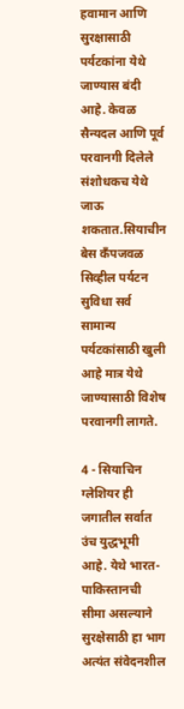हवामान आणि सुरक्षासाठी पर्यटकांना येथे जाण्यास बंदी आहे. केवळ सैन्यदल आणि पूर्व परवानगी दिलेले संशोधकच येथे जाऊ शकतात.सियाचीन बेस कँपजवळ सिव्हील पर्यटन सुविधा सर्व सामान्य पर्यटकांसाठी खुली आहे मात्र येथे जाण्यासाठी विशेष परवानगी लागते.

4 - सियाचिन ग्लेशियर ही जगातील सर्वात उंच युद्धभूमी आहे. येथे भारत-पाकिस्तानची सीमा असल्याने सुरक्षेसाठी हा भाग अत्यंत संवेदनशील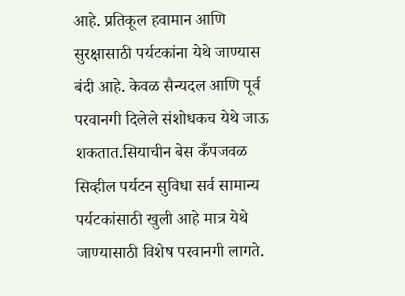आहे. प्रतिकूल हवामान आणि सुरक्षासाठी पर्यटकांना येथे जाण्यास बंदी आहे. केवळ सैन्यदल आणि पूर्व परवानगी दिलेले संशोधकच येथे जाऊ शकतात.सियाचीन बेस कँपजवळ सिव्हील पर्यटन सुविधा सर्व सामान्य पर्यटकांसाठी खुली आहे मात्र येथे जाण्यासाठी विशेष परवानगी लागते.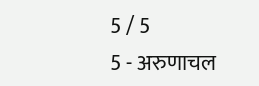5 / 5
5 - अरुणाचल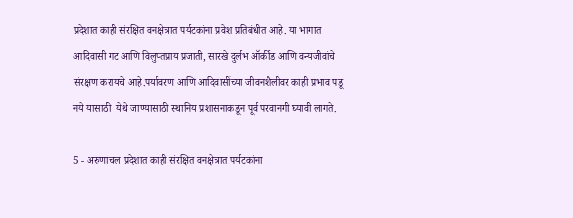प्रदेशात काही संरक्षित वनक्षेत्रात पर्यटकांना प्रवेश प्रतिबंधीत आहे. या भागात आदिवासी गट आणि विलुप्तप्राय प्रजाती, सारखे दुर्लभ ऑर्कीड आणि वन्यजीवांचे संरक्षण करायचे आहे.पर्यावरण आणि आदिवासींच्या जीवनशैलीवर काही प्रभाव पडू नये यासाठी  येथे जाण्यासाठी स्थानिय प्रशासनाकडून पूर्व परवानगी घ्यावी लागते.

5 - अरुणाचल प्रदेशात काही संरक्षित वनक्षेत्रात पर्यटकांना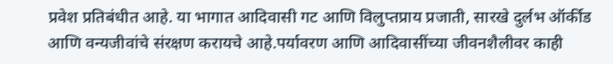प्रवेश प्रतिबंधीत आहे. या भागात आदिवासी गट आणि विलुप्तप्राय प्रजाती, सारखे दुर्लभ ऑर्कीड आणि वन्यजीवांचे संरक्षण करायचे आहे.पर्यावरण आणि आदिवासींच्या जीवनशैलीवर काही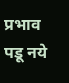प्रभाव पडू नये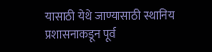यासाठी येथे जाण्यासाठी स्थानिय प्रशासनाकडून पूर्व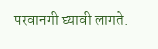परवानगी घ्यावी लागते.